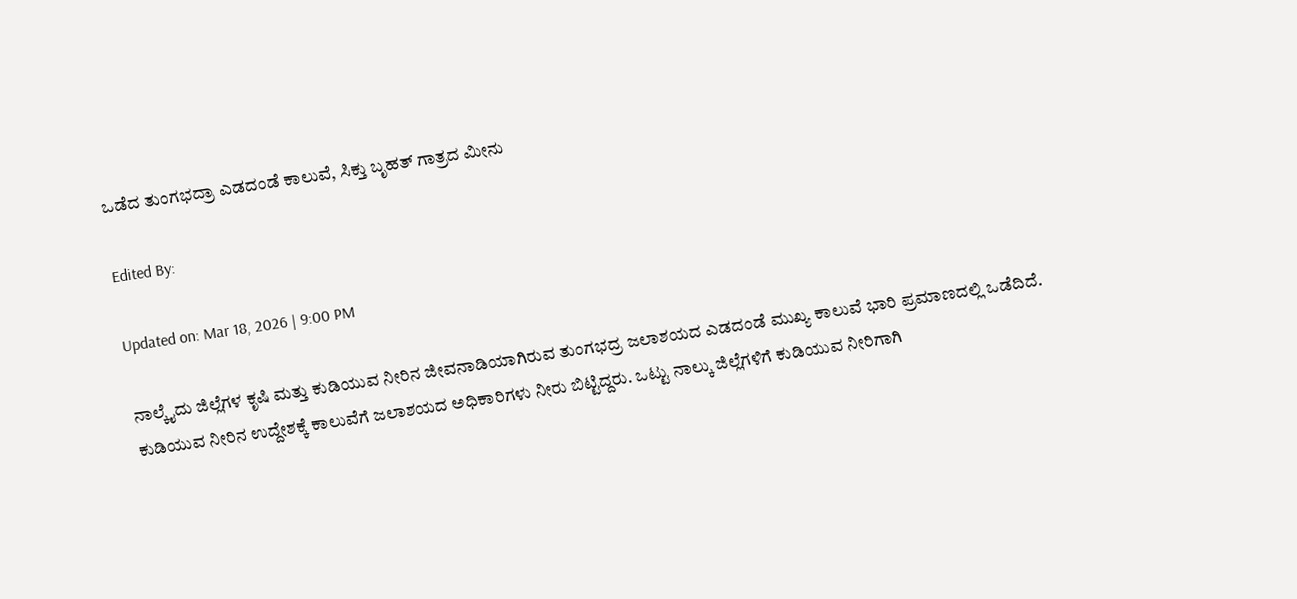ಒಡೆದ ತುಂಗಭದ್ರಾ ಎಡದಂಡೆ ಕಾಲುವೆ, ಸಿಕ್ತು ಬೃಹತ್ ಗಾತ್ರದ ಮೀನು

Edited By:

Updated on: Mar 18, 2026 | 9:00 PM

ನಾಲ್ಕೈದು ಜಿಲ್ಲೆಗಳ ಕೃಷಿ ಮತ್ತು ಕುಡಿಯುವ ನೀರಿನ ಜೀವನಾಡಿಯಾಗಿರುವ ತುಂಗಭದ್ರ ಜಲಾಶಯದ ಎಡದಂಡೆ ಮುಖ್ಯ ಕಾಲುವೆ ಭಾರಿ ಪ್ರಮಾಣದಲ್ಲಿ ಒಡೆದಿದೆ. ಕುಡಿಯುವ ನೀರಿನ ಉದ್ದೇಶಕ್ಕೆ ಕಾಲುವೆಗೆ ಜಲಾಶಯದ ಅಧಿಕಾರಿಗಳು ನೀರು ಬಿಟ್ಟಿದ್ದರು. ಒಟ್ಟು ನಾಲ್ಕು ಜಿಲ್ಲೆಗಳಿಗೆ ಕುಡಿಯುವ ನೀರಿಗಾಗಿ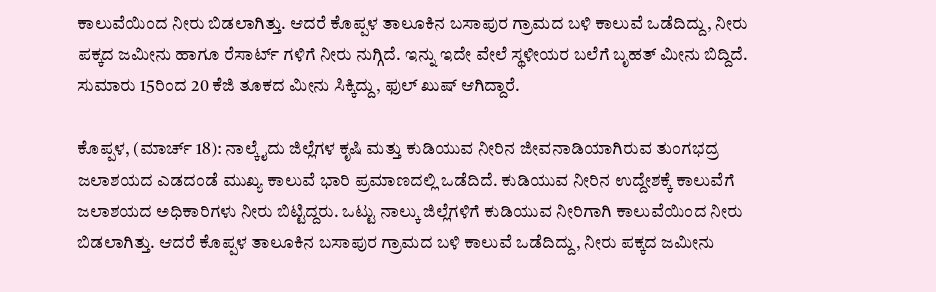ಕಾಲುವೆಯಿಂದ ನೀರು ಬಿಡಲಾಗಿತ್ತು. ಆದರೆ ಕೊಪ್ಪಳ ತಾಲೂಕಿನ ಬಸಾಪುರ ಗ್ರಾಮದ ಬಳಿ ಕಾಲುವೆ ಒಡೆದಿದ್ದು, ನೀರು ಪಕ್ಕದ ಜಮೀನು ಹಾಗೂ ರೆಸಾರ್ಟ್ ಗಳಿಗೆ ನೀರು ನುಗ್ಗಿದೆ. ಇನ್ನು ಇದೇ ವೇಲೆ ಸ್ಥಳೀಯರ ಬಲೆಗೆ ಬೃಹತ್ ಮೀನು ಬಿದ್ದಿದೆ. ಸುಮಾರು 15ರಿಂದ 20 ಕೆಜಿ ತೂಕದ ಮೀನು ಸಿಕ್ಕಿದ್ದು, ಫುಲ್ ಖುಷ್ ಆಗಿದ್ದಾರೆ.

ಕೊಪ್ಪಳ, (ಮಾರ್ಚ್ 18): ನಾಲ್ಕೈದು ಜಿಲ್ಲೆಗಳ ಕೃಷಿ ಮತ್ತು ಕುಡಿಯುವ ನೀರಿನ ಜೀವನಾಡಿಯಾಗಿರುವ ತುಂಗಭದ್ರ ಜಲಾಶಯದ ಎಡದಂಡೆ ಮುಖ್ಯ ಕಾಲುವೆ ಭಾರಿ ಪ್ರಮಾಣದಲ್ಲಿ ಒಡೆದಿದೆ. ಕುಡಿಯುವ ನೀರಿನ ಉದ್ದೇಶಕ್ಕೆ ಕಾಲುವೆಗೆ ಜಲಾಶಯದ ಅಧಿಕಾರಿಗಳು ನೀರು ಬಿಟ್ಟಿದ್ದರು. ಒಟ್ಟು ನಾಲ್ಕು ಜಿಲ್ಲೆಗಳಿಗೆ ಕುಡಿಯುವ ನೀರಿಗಾಗಿ ಕಾಲುವೆಯಿಂದ ನೀರು ಬಿಡಲಾಗಿತ್ತು. ಆದರೆ ಕೊಪ್ಪಳ ತಾಲೂಕಿನ ಬಸಾಪುರ ಗ್ರಾಮದ ಬಳಿ ಕಾಲುವೆ ಒಡೆದಿದ್ದು, ನೀರು ಪಕ್ಕದ ಜಮೀನು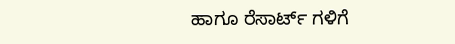ಹಾಗೂ ರೆಸಾರ್ಟ್ ಗಳಿಗೆ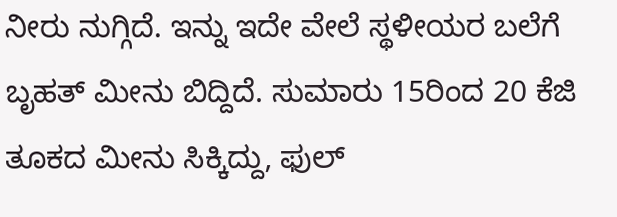ನೀರು ನುಗ್ಗಿದೆ. ಇನ್ನು ಇದೇ ವೇಲೆ ಸ್ಥಳೀಯರ ಬಲೆಗೆ ಬೃಹತ್ ಮೀನು ಬಿದ್ದಿದೆ. ಸುಮಾರು 15ರಿಂದ 20 ಕೆಜಿ ತೂಕದ ಮೀನು ಸಿಕ್ಕಿದ್ದು, ಫುಲ್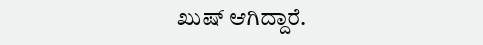ಖುಷ್ ಆಗಿದ್ದಾರೆ.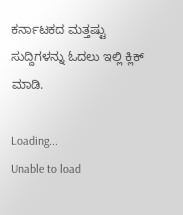ಕರ್ನಾಟಕದ ಮತ್ತಷ್ಟು ಸುದ್ದಿಗಳನ್ನು ಓದಲು ಇಲ್ಲಿ ಕ್ಲಿಕ್ ಮಾಡಿ.

Loading...
Unable to load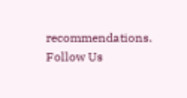recommendations.
Follow Us